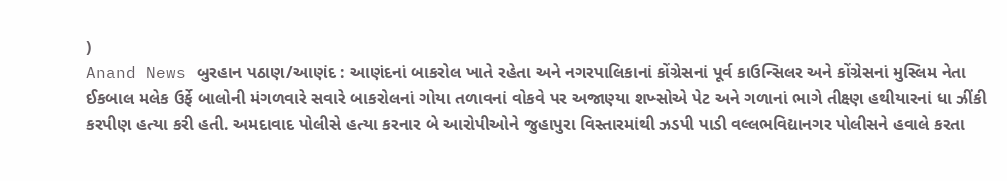)
Anand News બુરહાન પઠાણ/આણંદ : આણંદનાં બાકરોલ ખાતે રહેતા અને નગરપાલિકાનાં કોંગ્રેસનાં પૂર્વ કાઉન્સિલર અને કોંગ્રેસનાં મુસ્લિમ નેતા ઈકબાલ મલેક ઉર્ફે બાલોની મંગળવારે સવારે બાકરોલનાં ગોયા તળાવનાં વોકવે પર અજાણ્યા શખ્સોએ પેટ અને ગળાનાં ભાગે તીક્ષ્ણ હથીયારનાં ધા ઝીંકી કરપીણ હત્યા કરી હતી. અમદાવાદ પોલીસે હત્યા કરનાર બે આરોપીઓને જુહાપુરા વિસ્તારમાંથી ઝડપી પાડી વલ્લભવિદ્યાનગર પોલીસને હવાલે કરતા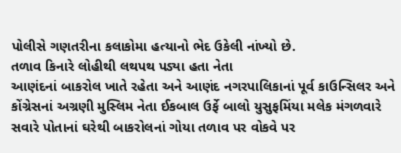પોલીસે ગણતરીના કલાકોમા હત્યાનો ભેદ ઉકેલી નાંખ્યો છે.
તળાવ કિનારે લોહીથી લથપથ પડ્યા હતા નેતા
આણંદનાં બાકરોલ ખાતે રહેતા અને આણંદ નગરપાલિકાનાં પૂર્વ કાઉન્સિલર અને કોંગ્રેસનાં અગ્રણી મુસ્લિમ નેતા ઈકબાલ ઉર્ફે બાલો યુસુફમિંયા મલેક મંગળવારે સવારે પોતાનાં ઘરેથી બાકરોલનાં ગોયા તળાવ પર વોકવે પર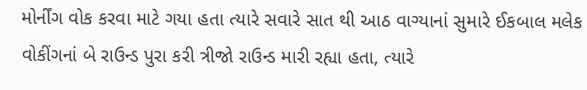મોર્નીંગ વોક કરવા માટે ગયા હતા ત્યારે સવારે સાત થી આઠ વાગ્યાનાં સુમારે ઈકબાલ મલેક વોકીંગનાં બે રાઉન્ડ પુરા કરી ત્રીજો રાઉન્ડ મારી રહ્યા હતા, ત્યારે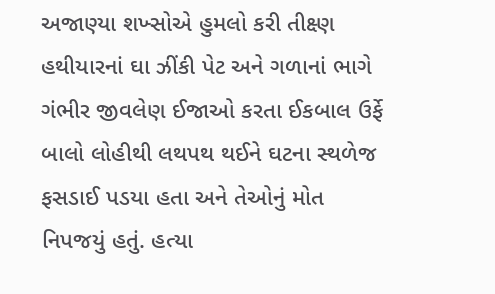અજાણ્યા શખ્સોએ હુમલો કરી તીક્ષ્ણ હથીયારનાં ઘા ઝીંકી પેટ અને ગળાનાં ભાગે ગંભીર જીવલેણ ઈજાઓ કરતા ઈકબાલ ઉર્ફે બાલો લોહીથી લથપથ થઈને ઘટના સ્થળેજ ફસડાઈ પડયા હતા અને તેઓનું મોત નિપજયું હતું. હત્યા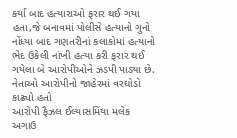કર્યા બાદ હત્યારાઓ ફરાર થઈ ગયા હતા,જે બનાવમાં પોલીસે હત્યાનો ગુનો નોંધ્યા બાદ ગણતરીનાં કલાકોમાં હત્યાનો ભેદ ઉકેલી નાંખી હત્યા કરી ફરાર થઈ ગયેલા બે આરોપીઓને ઝડપી પાડ્યા છે.
નેતાઓ આરોપીનો જાહેરમાં વરઘોડો કાઢ્યો હતો
આરોપી ફૈઝલ ઈલ્યાસમિંયા મલેક અગાઉ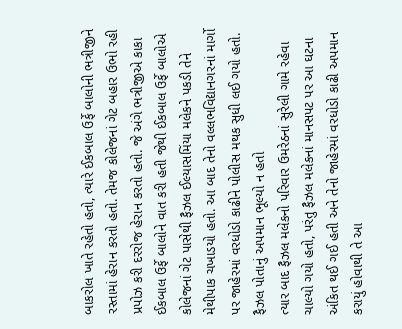બાકરોલ ખાતે રહેતો હતો, ત્યારે ઈકબાલ ઉર્ફે બાલોની ભત્રીજીને રસ્તામાં હેરાન કરતો હતો. તેમજ કોલેજનાં ગેટ બહાર ઉભો રહી પ્રપોઝ કરી દરરોજ હેરાન કરતો હતો. જે અંગે ભત્રીજીએ કાકા ઈકબાલ ઉર્ફે બાલોને વાત કરી હતી જેથી ઈકબાલ ઉર્ફે બાલોએ કોલેજનાં ગેટ પાસેથી ફૈઝલ ઈલ્યાસમિંયા મલેકને પકડી તેને મેથીપાક ચખાડયો હતો. આ બાદ તેનો વલ્લભવિદ્યાનગરનાં માર્ગો પર જાહેરમાં વરધોડો કાઢીને પોલીસ મથક સુધી લઈ ગયો હતો.
ફૈઝલ પોતાનું અપમાન ભૂલ્યો ન હતો
ત્યાર બાદ ફૈઝલ મલેકનો પરિવાર ઉમરેઠનાં સુરેલી ગામે રહેવા ચાલ્યો ગયો હતો, પરંતુ ફૈઝલ મલેકનાં માનસપટ પર આ ઘટના અંકિત થઈ ગઈ હતી અને તેનો જાહેરમાં વરધોડો કાઢી અપમાન કરાયું હોવાથી તે આ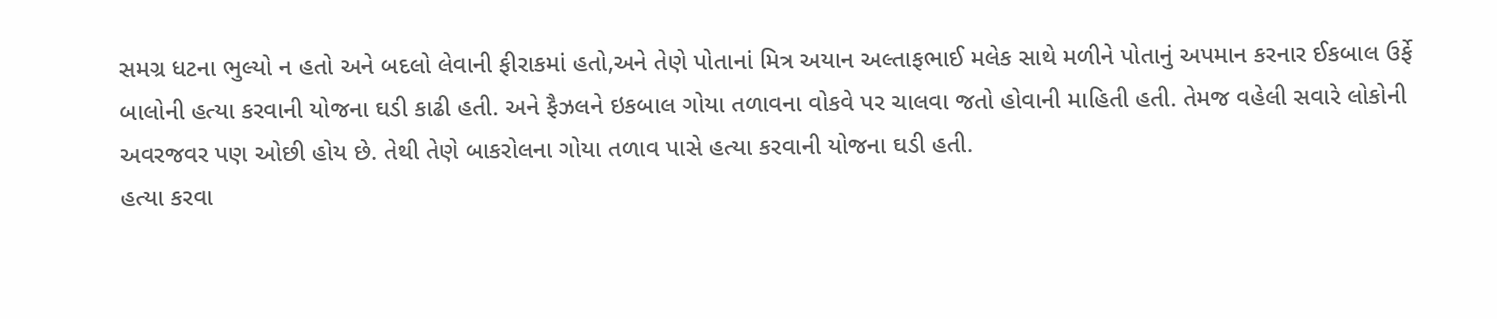સમગ્ર ધટના ભુલ્યો ન હતો અને બદલો લેવાની ફીરાકમાં હતો,અને તેણે પોતાનાં મિત્ર અયાન અલ્તાફભાઈ મલેક સાથે મળીને પોતાનું અપમાન કરનાર ઈકબાલ ઉર્ફે બાલોની હત્યા કરવાની યોજના ઘડી કાઢી હતી. અને ફૈઝલને ઇકબાલ ગોયા તળાવના વોકવે પર ચાલવા જતો હોવાની માહિતી હતી. તેમજ વહેલી સવારે લોકોની અવરજવર પણ ઓછી હોય છે. તેથી તેણે બાકરોલના ગોયા તળાવ પાસે હત્યા કરવાની યોજના ઘડી હતી.
હત્યા કરવા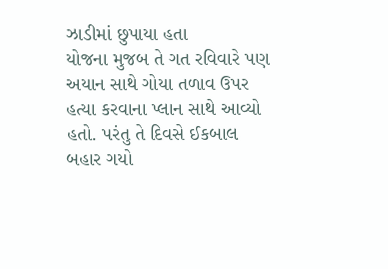ઝાડીમાં છુપાયા હતા
યોજના મુજબ તે ગત રવિવારે પણ અયાન સાથે ગોયા તળાવ ઉપર હત્યા કરવાના પ્લાન સાથે આવ્યો હતો. પરંતુ તે દિવસે ઈકબાલ બહાર ગયો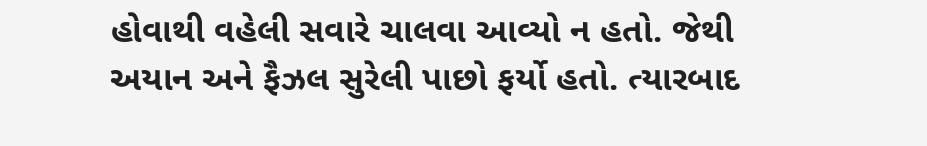હોવાથી વહેલી સવારે ચાલવા આવ્યો ન હતો. જેથી અયાન અને ફૈઝલ સુરેલી પાછો ફર્યો હતો. ત્યારબાદ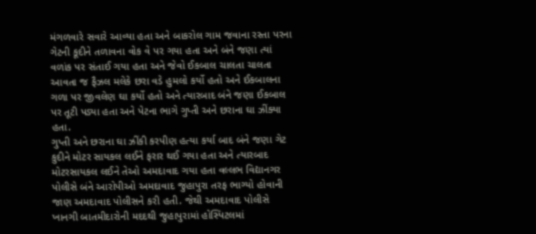મંગળવારે સવારે આવ્યા હતા અને બાકરોલ ગામ જવાના રસ્તા પરના ગેટની કૂદીને તળાવના વોક વે પર ગયા હતા અને બંને જણા ત્યાં વળાંક પર સંતાઈ ગયા હતા અને જેવો ઈકબાલ ચાલતા ચાલતા આવતા જ ફૈઝલ મલેકે છરા વડે હુમલો કર્યો હતો અને ઈકબાલના ગળા પર જીવલેણ ઘા કર્યો હતો અને ત્યારબાદ બંને જણા ઈકબાલ પર તૂટી પડ્યા હતા અને પેટના ભાગે ગુપ્તી અને છરાના ઘા ઝીંક્યા હતા.
ગુપ્તી અને છરાના ઘા ઝીંકી કરપીણ હત્યા કર્યા બાદ બંને જણા ગેટ કુદીને મોટર સાયકલ લઈને ફરાર થઈ ગયા હતા અને ત્યારબાદ મોટરસાયકલ લઈને તેઓ અમદાવાદ ગયા હતા વલ્લભ વિદ્યાનગર પોલીસે બંને આરોપીઓ અમદાવાદ જુહાપુરા તરફ ભાગ્યો હોવાની જાણ અમદાવાદ પોલીસને કરી હતી. જેથી અમદાવાદ પોલીસે ખાનગી બાતમીદારોની મદદથી જુહાપુરામાં હોસ્પિટલમાં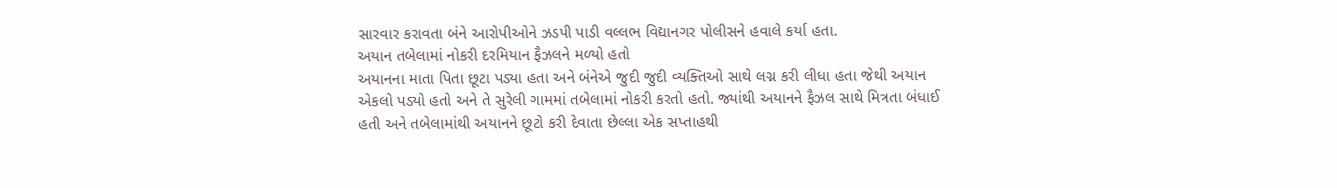સારવાર કરાવતા બંને આરોપીઓને ઝડપી પાડી વલ્લભ વિદ્યાનગર પોલીસને હવાલે કર્યા હતા.
અયાન તબેલામાં નોકરી દરમિયાન ફૈઝલને મળ્યો હતો
અયાનના માતા પિતા છૂટા પડ્યા હતા અને બંનેએ જુદી જુદી વ્યક્તિઓ સાથે લગ્ન કરી લીધા હતા જેથી અયાન એકલો પડ્યો હતો અને તે સુરેલી ગામમાં તબેલામાં નોકરી કરતો હતો. જ્યાંથી અયાનને ફૈઝલ સાથે મિત્રતા બંધાઈ હતી અને તબેલામાંથી અયાનને છૂટો કરી દેવાતા છેલ્લા એક સપ્તાહથી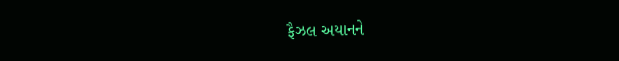ફૈઝલ અયાનને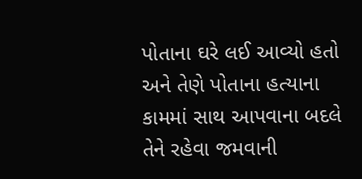પોતાના ઘરે લઈ આવ્યો હતો અને તેણે પોતાના હત્યાના કામમાં સાથ આપવાના બદલે તેને રહેવા જમવાની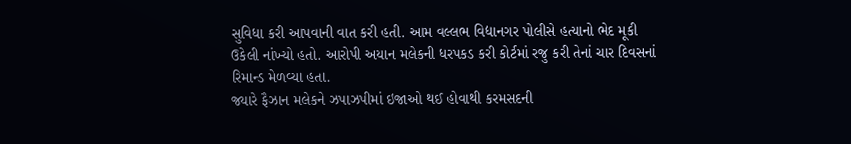સુવિધા કરી આપવાની વાત કરી હતી. આમ વલ્લભ વિદ્યાનગર પોલીસે હત્યાનો ભેદ મૂકી ઉકેલી નાંખ્યો હતો. આરોપી અયાન મલેકની ધરપકડ કરી કોર્ટમાં રજુ કરી તેનાં ચાર દિવસનાં રિમાન્ડ મેળવ્યા હતા.
જ્યારે ફૈઝાન મલેકને ઝપાઝપીમાં ઇજાઓ થઈ હોવાથી કરમસદની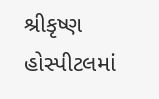શ્રીકૃષ્ણ હોસ્પીટલમાં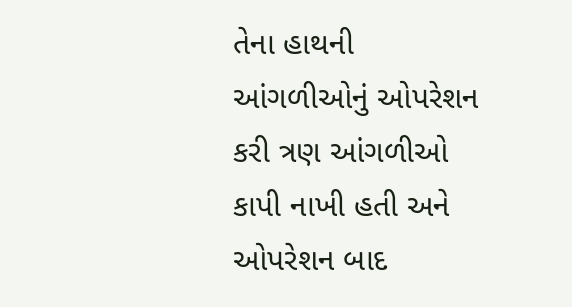તેના હાથની આંગળીઓનું ઓપરેશન કરી ત્રણ આંગળીઓ કાપી નાખી હતી અને ઓપરેશન બાદ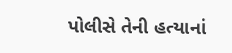પોલીસે તેની હત્યાનાં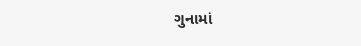ગુનામાં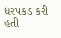ધરપકડ કરી હતી